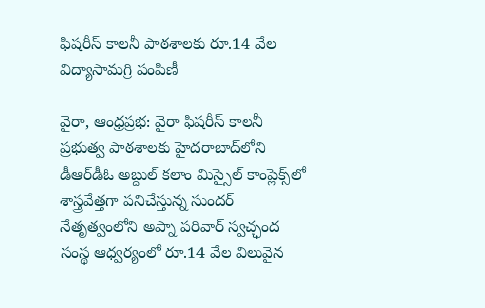ఫిషరీస్ కాలనీ పాఠశాలకు రూ.14 వేల విద్యాసామగ్రి పంపిణీ

వైరా, ఆంధ్రప్రభ: వైరా ఫిషరీస్ కాలనీ ప్రభుత్వ పాఠశాలకు హైదరాబాద్‌లోని డీఆర్‌డీఓ అబ్దుల్ కలాం మిస్సైల్ కాంప్లెక్స్‌లో శాస్త్రవేత్తగా పనిచేస్తున్న సుందర్ నేతృత్వంలోని అప్నా పరివార్ స్వచ్ఛంద సంస్థ ఆధ్వర్యంలో రూ.14 వేల విలువైన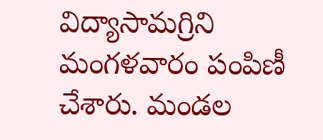విద్యాసామగ్రిని మంగళవారం పంపిణీ చేశారు. మండల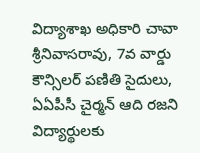విద్యాశాఖ అధికారి చావా శ్రీనివాసరావు, 7వ వార్డు కౌన్సిలర్ పణితి సైదులు, ఏఏపీసీ చైర్మన్ ఆది రజని విద్యార్థులకు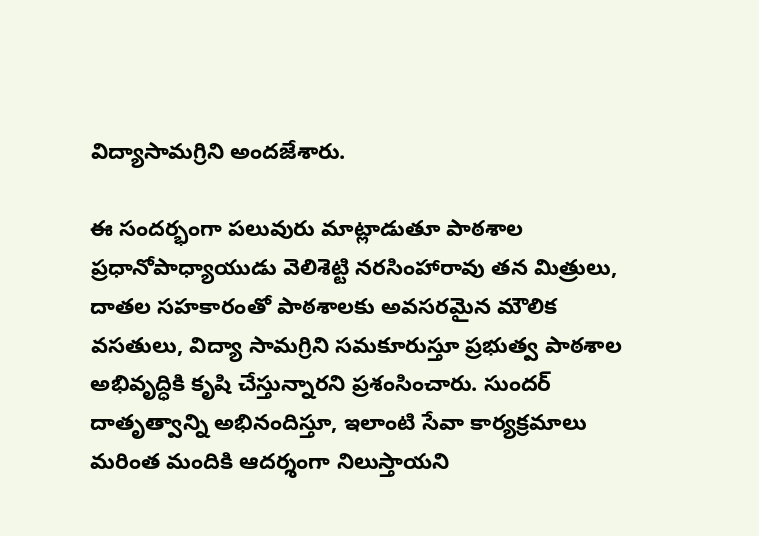విద్యాసామగ్రిని అందజేశారు.

ఈ సందర్భంగా పలువురు మాట్లాడుతూ పాఠశాల ప్రధానోపాధ్యాయుడు వెలిశెట్టి నరసింహారావు తన మిత్రులు, దాతల సహకారంతో పాఠశాలకు అవసరమైన మౌలిక వసతులు, విద్యా సామగ్రిని సమకూరుస్తూ ప్రభుత్వ పాఠశాల అభివృద్ధికి కృషి చేస్తున్నారని ప్రశంసించారు. సుందర్ దాతృత్వాన్ని అభినందిస్తూ, ఇలాంటి సేవా కార్యక్రమాలు మరింత మందికి ఆదర్శంగా నిలుస్తాయని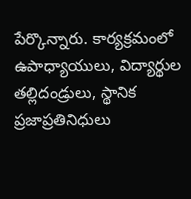పేర్కొన్నారు. కార్యక్రమంలో ఉపాధ్యాయులు, విద్యార్థుల తల్లిదండ్రులు, స్థానిక ప్రజాప్రతినిధులు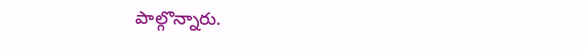పాల్గొన్నారు.